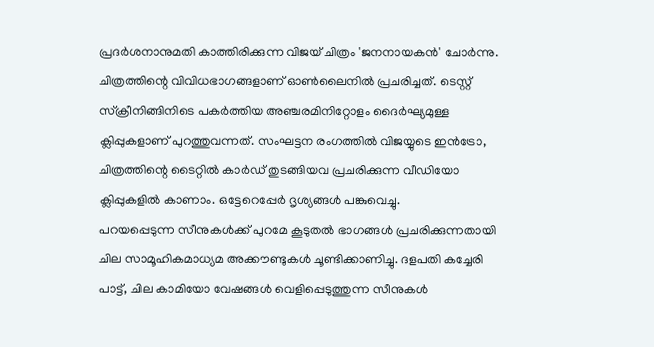പ്രദർശനാനുമതി കാത്തിരിക്കുന്ന വിജയ് ചിത്രം 'ജനനായകൻ' ചോർന്നു. ചിത്രത്തിന്റെ വിവിധഭാഗങ്ങളാണ് ഓൺലൈനിൽ പ്രചരിച്ചത്. ടെസ്റ്റ് സ്ക്രീനിങ്ങിനിടെ പകർത്തിയ അഞ്ചരമിനിറ്റോളം ദൈർഘ്യമുള്ള ക്ലിപ്പുകളാണ് പുറത്തുവന്നത്. സംഘട്ടന രംഗത്തിൽ വിജയ്യുടെ ഇൻട്രോ, ചിത്രത്തിന്റെ ടൈറ്റിൽ കാർഡ് തുടങ്ങിയവ പ്രചരിക്കുന്ന വീഡിയോ ക്ലിപ്പുകളിൽ കാണാം. ഒട്ടേറെപ്പേർ ദൃശ്യങ്ങൾ പങ്കുവെച്ചു.
പറയപ്പെടുന്ന സീനുകൾക്ക് പുറമേ കൂടുതൽ ഭാഗങ്ങൾ പ്രചരിക്കുന്നതായി ചില സാമൂഹികമാധ്യമ അക്കൗണ്ടുകൾ ചൂണ്ടിക്കാണിച്ചു. ദളപതി കച്ചേരി പാട്ട്, ചില കാമിയോ വേഷങ്ങൾ വെളിപ്പെടുത്തുന്ന സീനുകൾ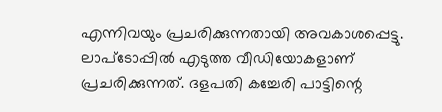എന്നിവയും പ്രചരിക്കുന്നതായി അവകാശപ്പെട്ടു. ലാപ്ടോപ്പിൽ എടുത്ത വീഡിയോകളാണ് പ്രചരിക്കുന്നത്. ദളപതി കച്ചേരി പാട്ടിന്റെ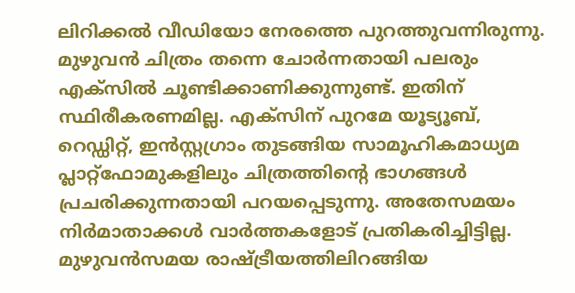ലിറിക്കൽ വീഡിയോ നേരത്തെ പുറത്തുവന്നിരുന്നു.
മുഴുവൻ ചിത്രം തന്നെ ചോർന്നതായി പലരും എക്സിൽ ചൂണ്ടിക്കാണിക്കുന്നുണ്ട്. ഇതിന് സ്ഥിരീകരണമില്ല. എക്സിന് പുറമേ യൂട്യൂബ്, റെഡ്ഡിറ്റ്, ഇൻസ്റ്റഗ്രാം തുടങ്ങിയ സാമൂഹികമാധ്യമ പ്ലാറ്റ്ഫോമുകളിലും ചിത്രത്തിന്റെ ഭാഗങ്ങൾ പ്രചരിക്കുന്നതായി പറയപ്പെടുന്നു. അതേസമയം നിർമാതാക്കൾ വാർത്തകളോട് പ്രതികരിച്ചിട്ടില്ല.
മുഴുവൻസമയ രാഷ്ട്രീയത്തിലിറങ്ങിയ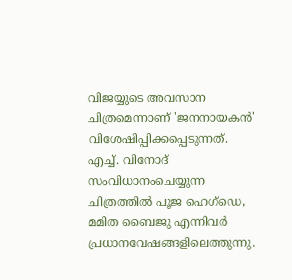വിജയ്യുടെ അവസാന ചിത്രമെന്നാണ് 'ജനനായകൻ' വിശേഷിപ്പിക്കപ്പെടുന്നത്. എച്ച്. വിനോദ് സംവിധാനംചെയ്യുന്ന ചിത്രത്തിൽ പൂജ ഹെഗ്ഡെ, മമിത ബൈജു എന്നിവർ പ്രധാനവേഷങ്ങളിലെത്തുന്നു.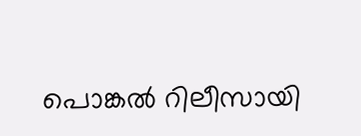പൊങ്കൽ റിലീസായി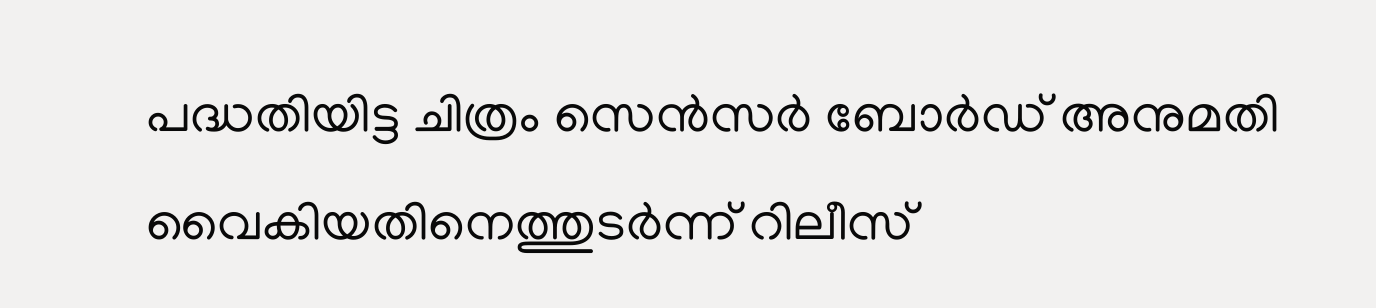പദ്ധതിയിട്ട ചിത്രം സെൻസർ ബോർഡ് അനുമതി വൈകിയതിനെത്തുടർന്ന് റിലീസ്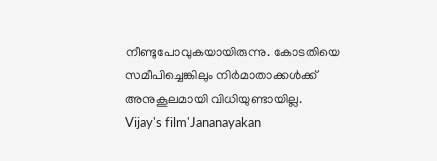നീണ്ടുപോവുകയായിരുന്നു. കോടതിയെ സമീപിച്ചെങ്കിലും നിർമാതാക്കൾക്ക് അനുകൂലമായി വിധിയുണ്ടായില്ല.
Vijay's film'Jananayakan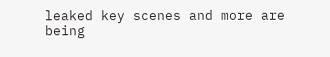leaked key scenes and more are being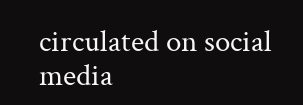circulated on social media